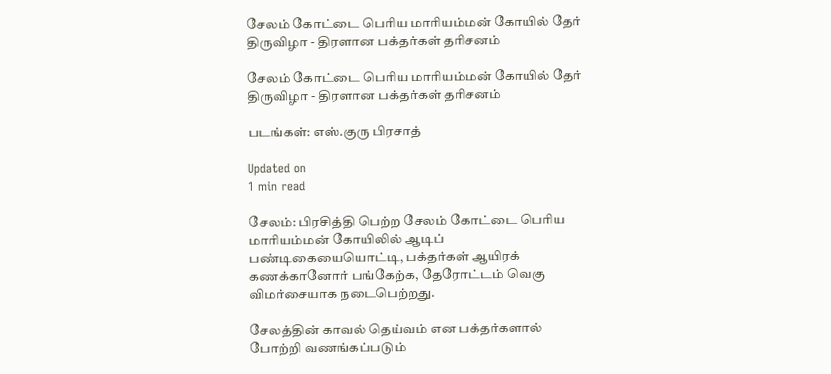சேலம் கோட்டை பெரிய மாரியம்மன் கோயில் தேர் திருவிழா - திரளான பக்தர்கள் தரிசனம்

சேலம் கோட்டை பெரிய மாரியம்மன் கோயில் தேர் திருவிழா - திரளான பக்தர்கள் தரிசனம்

படங்கள்: எஸ்.குரு பிரசாத்

Updated on
1 min read

சேலம்: பிரசித்தி பெற்ற சேலம் கோட்டை பெரிய மாரியம்மன் கோயிலில் ஆடிப் பண்டிகையையொட்டி, பக்தர்கள் ஆயிரக் கணக்கானோர் பங்கேற்க, தேரோட்டம் வெகு விமர்சையாக நடைபெற்றது.

சேலத்தின் காவல் தெய்வம் என பக்தர்களால் போற்றி வணங்கப்படும்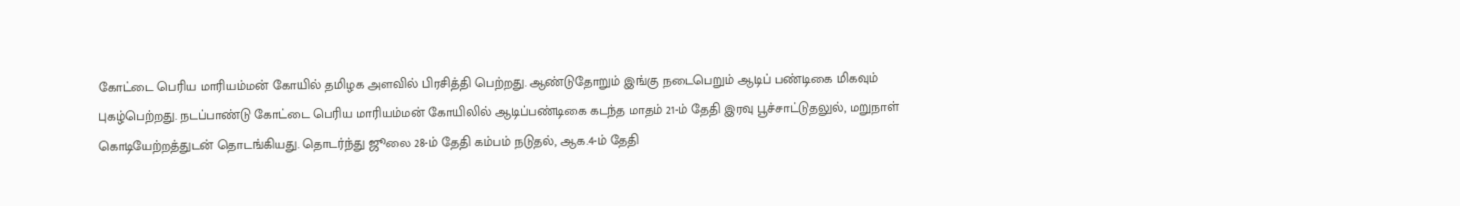கோட்டை பெரிய மாரியம்மன் கோயில் தமிழக அளவில் பிரசித்தி பெற்றது. ஆண்டுதோறும் இங்கு நடைபெறும் ஆடிப் பண்டிகை மிகவும் புகழ்பெற்றது. நடப்பாண்டு கோட்டை பெரிய மாரியம்மன் கோயிலில் ஆடிப்பண்டிகை கடந்த மாதம் 21-ம் தேதி இரவு பூச்சாட்டுதலுல், மறுநாள் கொடியேற்றத்துடன் தொடங்கியது. தொடர்ந்து ஜூலை 28-ம் தேதி கம்பம் நடுதல், ஆக.4-ம் தேதி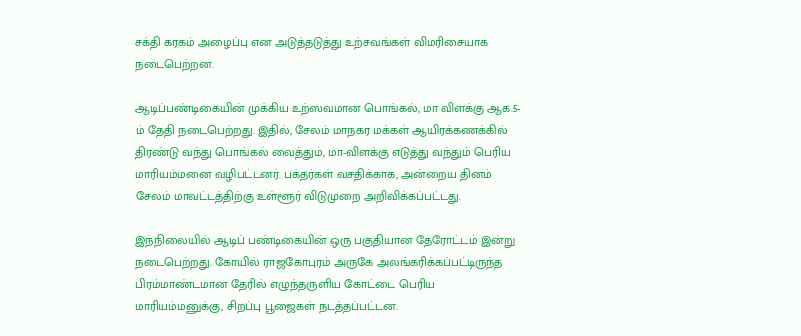சக்தி கரகம் அழைப்பு என அடுத்தடுத்து உற்சவங்கள் விமரிசையாக நடைபெற்றன.

ஆடிப்பண்டிகையின் முக்கிய உற்ஸவமான பொங்கல், மா விளக்கு ஆக.5-ம் தேதி நடைபெற்றது. இதில், சேலம் மாநகர மக்கள் ஆயிரக்கணக்கில் திரண்டு வந்து பொங்கல் வைத்தும், மா-விளக்கு எடுத்து வந்தும் பெரிய மாரியம்மனை வழிபட்டனர். பக்தர்கள் வசதிக்காக, அன்றைய தினம் சேலம் மாவட்டத்திற்கு உள்ளூர் விடுமுறை அறிவிக்கப்பட்டது.

இந்நிலையில் ஆடிப் பண்டிகையின் ஒரு பகுதியான தேரோட்டம் இன்று நடைபெற்றது. கோயில் ராஜகோபுரம் அருகே அலங்கரிக்கப்பட்டிருந்த பிரம்மாண்டமான தேரில் எழுந்தருளிய கோட்டை பெரிய மாரியம்மனுக்கு, சிறப்பு பூஜைகள் நடத்தப்பட்டன.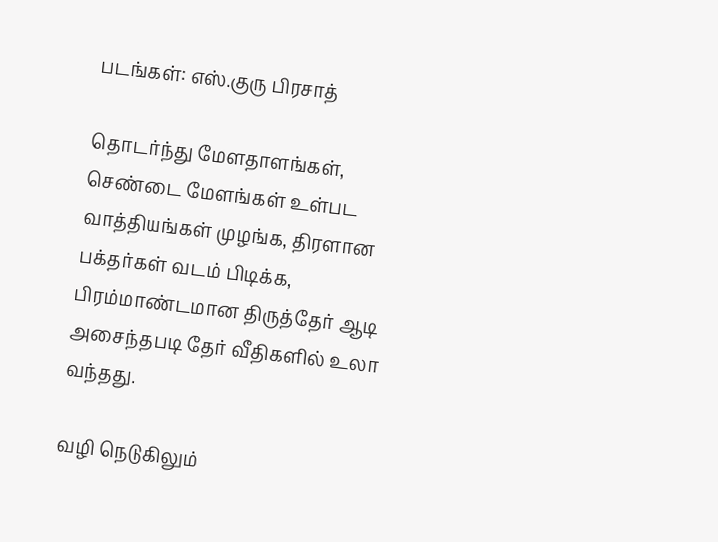படங்கள்: எஸ்.குரு பிரசாத்

தொடர்ந்து மேளதாளங்கள், செண்டை மேளங்கள் உள்பட வாத்தியங்கள் முழங்க, திரளான பக்தர்கள் வடம் பிடிக்க, பிரம்மாண்டமான திருத்தேர் ஆடி அசைந்தபடி தேர் வீதிகளில் உலா வந்தது.

வழி நெடுகிலும்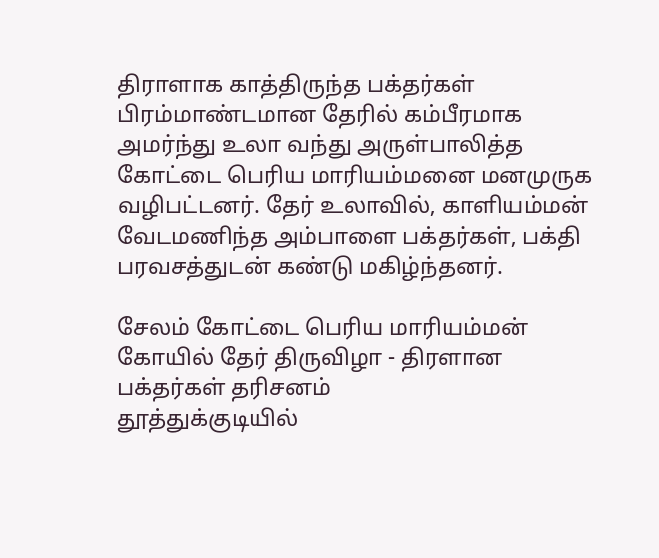திராளாக காத்திருந்த பக்தர்கள் பிரம்மாண்டமான தேரில் கம்பீரமாக அமர்ந்து உலா வந்து அருள்பாலித்த கோட்டை பெரிய மாரியம்மனை மனமுருக வழிபட்டனர். தேர் உலாவில், காளியம்மன் வேடமணிந்த அம்பாளை பக்தர்கள், பக்தி பரவசத்துடன் கண்டு மகிழ்ந்தனர்.

சேலம் கோட்டை பெரிய மாரியம்மன் கோயில் தேர் திருவிழா - திரளான பக்தர்கள் தரிசனம்
தூத்துக்குடியில்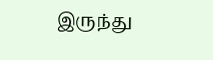இருந்து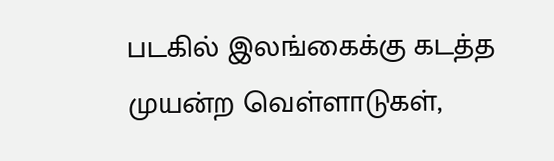படகில் இலங்கைக்கு கடத்த முயன்ற வெள்ளாடுகள்,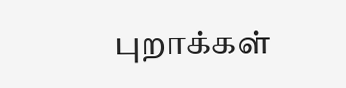புறாக்கள்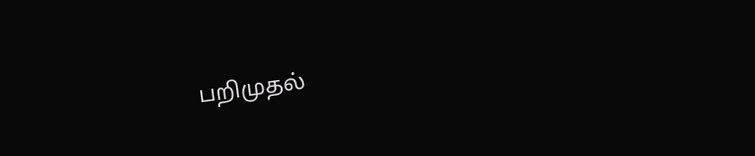பறிமுதல்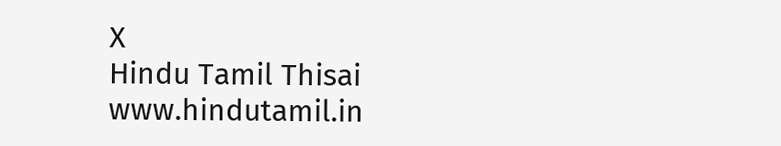X
Hindu Tamil Thisai
www.hindutamil.in